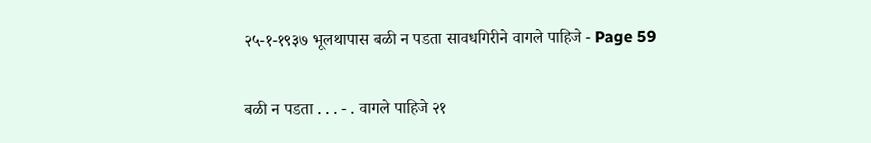२५-१-१९३७ भूलथापास बळी न पडता सावधगिरीने वागले पाहिजे - Page 59

बळी न पडता . . . - . वागले पाहिजे २१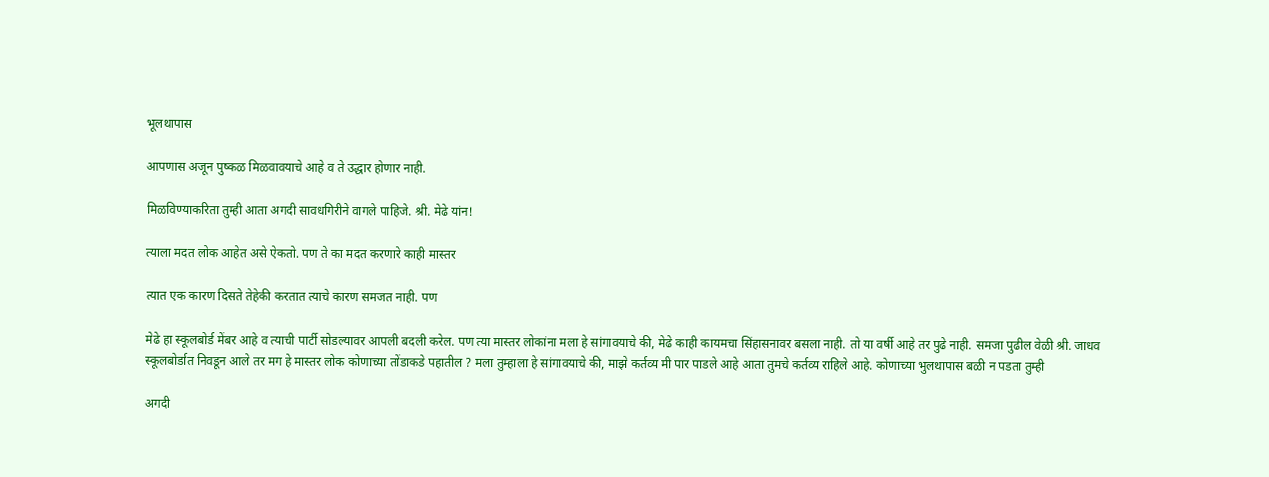भूलथापास

आपणास अजून पुष्कळ मिळवावयाचे आहे व ते उद्धार होणार नाही.

मिळविण्याकरिता तुम्ही आता अगदी सावधगिरीने वागले पाहिजे. श्री. मेढे यांन!

त्याला मदत लोक आहेत असे ऐकतो. पण ते का मदत करणारे काही मास्तर

त्यात एक कारण दिसते तेहेकी करतात त्याचे कारण समजत नाही. पण

मेढे हा स्कूलबोर्ड मेंबर आहे व त्याची पार्टी सोडल्यावर आपली बदली करेल. पण त्या मास्तर लोकांना मला हे सांगावयाचे की, मेढे काही कायमचा सिंहासनावर बसला नाही. तो या वर्षी आहे तर पुढे नाही. समजा पुढील वेळी श्री. जाधव स्कूलबोर्डात निवडून आले तर मग हे मास्तर लोक कोणाच्या तोंडाकडे पहातील ? मला तुम्हाला हे सांगावयाचे की, माझे कर्तव्य मी पार पाडले आहे आता तुमचे कर्तव्य राहिले आहे. कोणाच्या भुलथापास बळी न पडता तुम्ही

अगदी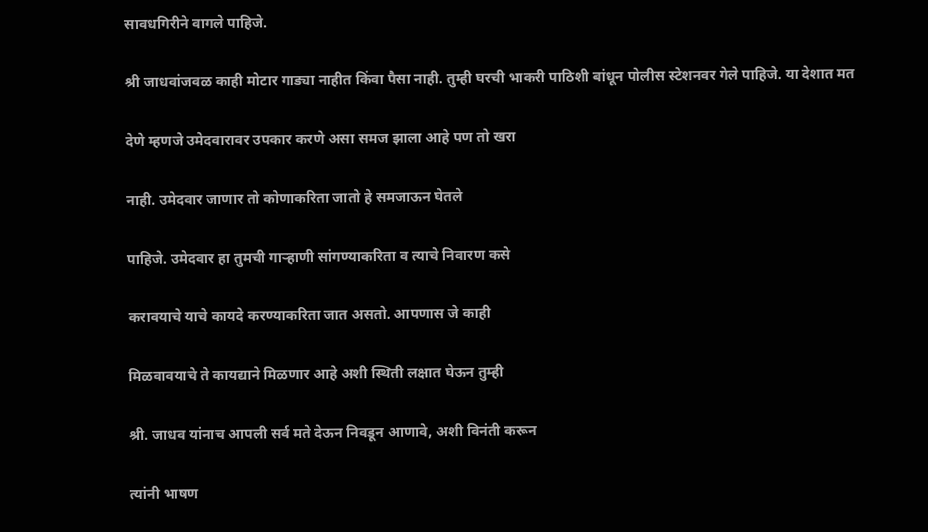सावधगिरीने वागले पाहिजे.

श्री जाधवांजवळ काही मोटार गाड्या नाहीत किंवा पैसा नाही. तुम्ही घरची भाकरी पाठिशी बांधून पोलीस स्टेशनवर गेले पाहिजे. या देशात मत

देणे म्हणजे उमेदवारावर उपकार करणे असा समज झाला आहे पण तो खरा

नाही. उमेदवार जाणार तो कोणाकरिता जातो हे समजाऊन घेतले

पाहिजे. उमेदवार हा तुमची गाऱ्हाणी सांगण्याकरिता व त्याचे निवारण कसे

करावयाचे याचे कायदे करण्याकरिता जात असतो. आपणास जे काही

मिळवावयाचे ते कायद्याने मिळणार आहे अशी स्थिती लक्षात घेऊन तुम्ही

श्री. जाधव यांनाच आपली सर्व मते देऊन निवडून आणावे, अशी विनंती करून

त्यांनी भाषण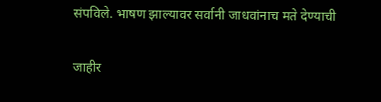संपविले. भाषण झाल्यावर सर्वानी जाधवांनाच मते देण्याची

जाहीर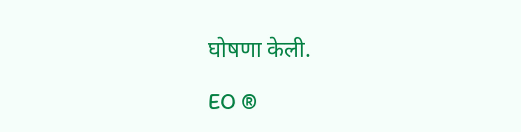घोषणा केली.

EO ®